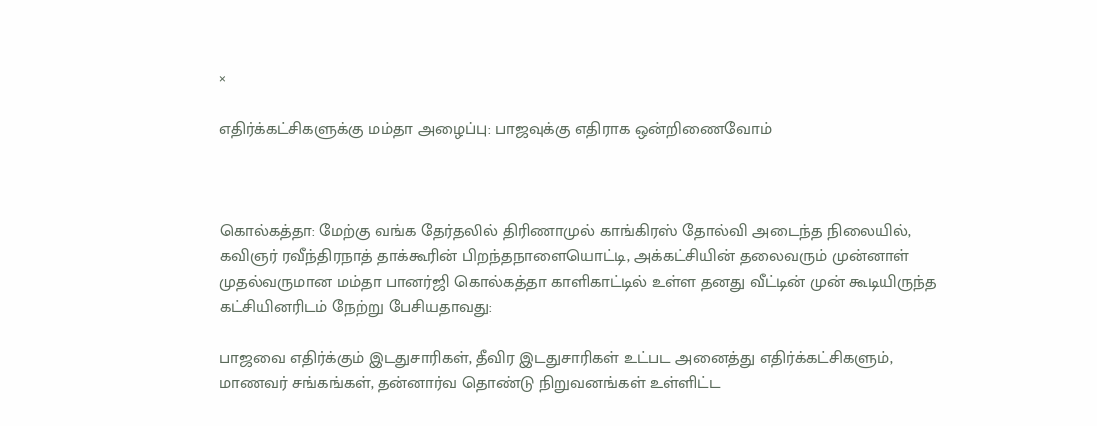×

எதிர்க்கட்சிகளுக்கு மம்தா அழைப்பு: பாஜவுக்கு எதிராக ஒன்றிணைவோம்



கொல்கத்தா: மேற்கு வங்க தேர்தலில் திரிணாமுல் காங்கிரஸ் தோல்வி அடைந்த நிலையில், கவிஞர் ரவீந்திரநாத் தாக்கூரின் பிறந்தநாளையொட்டி, அக்கட்சியின் தலைவரும் முன்னாள் முதல்வருமான மம்தா பானர்ஜி கொல்கத்தா காளிகாட்டில் உள்ள தனது வீட்டின் முன் கூடியிருந்த கட்சியினரிடம் நேற்று பேசியதாவது:

பாஜவை எதிர்க்கும் இடதுசாரிகள், தீவிர இடதுசாரிகள் உட்பட அனைத்து எதிர்க்கட்சிகளும், மாணவர் சங்கங்கள், தன்னார்வ தொண்டு நிறுவனங்கள் உள்ளிட்ட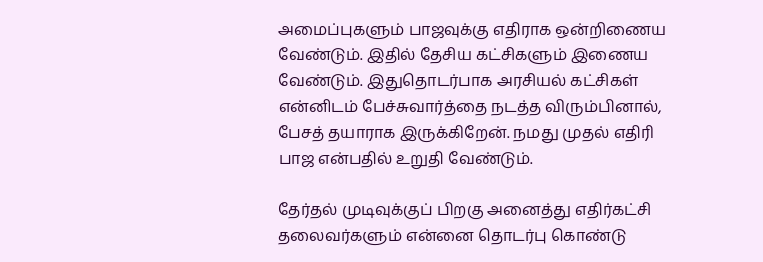அமைப்புகளும் பாஜவுக்கு எதிராக ஒன்றிணைய வேண்டும். இதில் தேசிய கட்சிகளும் இணைய வேண்டும். இதுதொடர்பாக அரசியல் கட்சிகள் என்னிடம் பேச்சுவார்த்தை நடத்த விரும்பினால், பேசத் தயாராக இருக்கிறேன். நமது முதல் எதிரி பாஜ என்பதில் உறுதி வேண்டும்.

தேர்தல் முடிவுக்குப் பிறகு அனைத்து எதிர்கட்சி தலைவர்களும் என்னை தொடர்பு கொண்டு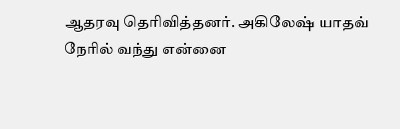ஆதரவு தெரிவித்தனர். அகிலேஷ் யாதவ் நேரில் வந்து என்னை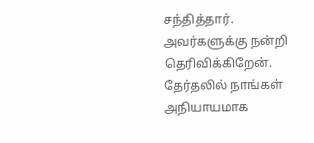சந்தித்தார். அவர்களுக்கு நன்றி தெரிவிக்கிறேன். தேர்தலில் நாங்கள் அநியாயமாக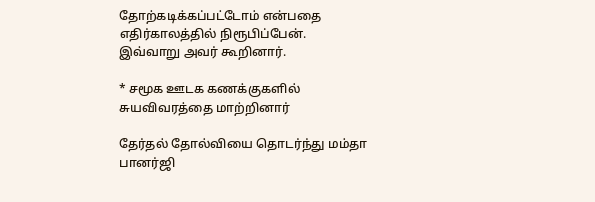தோற்கடிக்கப்பட்டோம் என்பதை எதிர்காலத்தில் நிரூபிப்பேன்.
இவ்வாறு அவர் கூறினார்.

* சமூக ஊடக கணக்குகளில் சுயவிவரத்தை மாற்றினார்

தேர்தல் தோல்வியை தொடர்ந்து மம்தா பானர்ஜி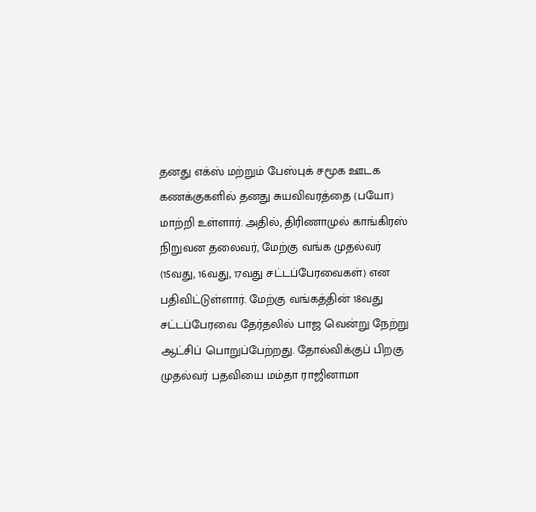தனது எக்ஸ் மற்றும் பேஸ்புக் சமூக ஊடக கணக்குகளில் தனது சுயவிவரத்தை (பயோ) மாற்றி உள்ளார். அதில், திரிணாமுல் காங்கிரஸ் நிறுவன தலைவர், மேற்கு வங்க முதல்வர் (15வது, 16வது, 17வது சட்டப்பேரவைகள்) என பதிவிட்டுள்ளார். மேற்கு வங்கத்தின் 18வது சட்டப்பேரவை தேர்தலில் பாஜ வென்று நேற்று ஆட்சிப் பொறுப்பேற்றது. தோல்விக்குப் பிறகு முதல்வர் பதவியை மம்தா ராஜினாமா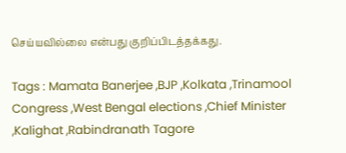செய்யவில்லை என்பது குறிப்பிடத்தக்கது.

Tags : Mamata Banerjee ,BJP ,Kolkata ,Trinamool Congress ,West Bengal elections ,Chief Minister ,Kalighat ,Rabindranath Tagore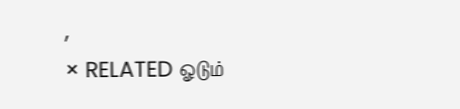,
× RELATED ஓடும்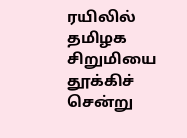ரயிலில் தமிழக சிறுமியை தூக்கிச் சென்று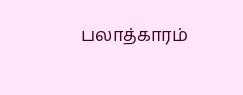பலாத்காரம்